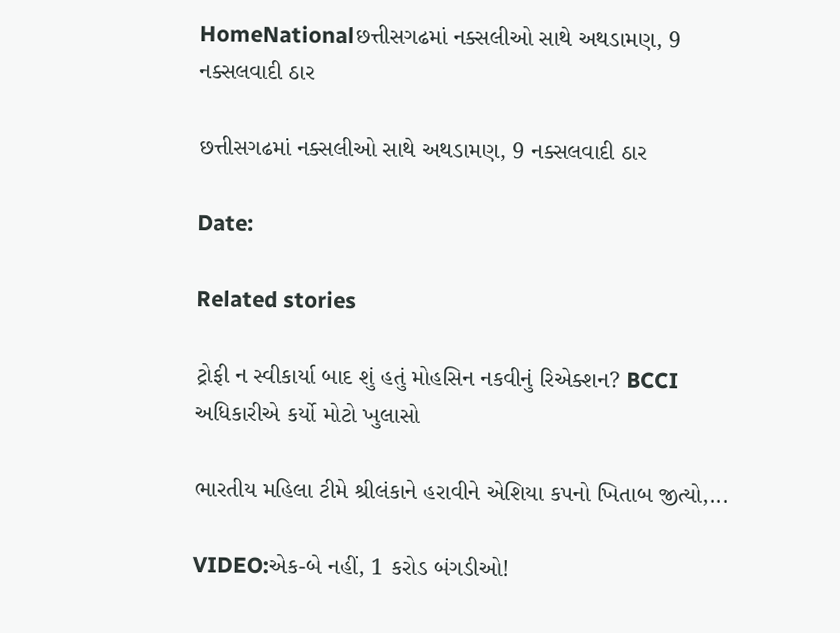HomeNationalછત્તીસગઢમાં નક્સલીઓ સાથે અથડામણ, 9 નક્સલવાદી ઠાર

છત્તીસગઢમાં નક્સલીઓ સાથે અથડામણ, 9 નક્સલવાદી ઠાર

Date:

Related stories

ટ્રોફી ન સ્વીકાર્યા બાદ શું હતું મોહસિન નકવીનું રિએક્શન? BCCI અધિકારીએ કર્યો મોટો ખુલાસો

ભારતીય મહિલા ટીમે શ્રીલંકાને હરાવીને એશિયા કપનો ખિતાબ જીત્યો,...

VIDEO:એક-બે નહીં, 1 કરોડ બંગડીઓ!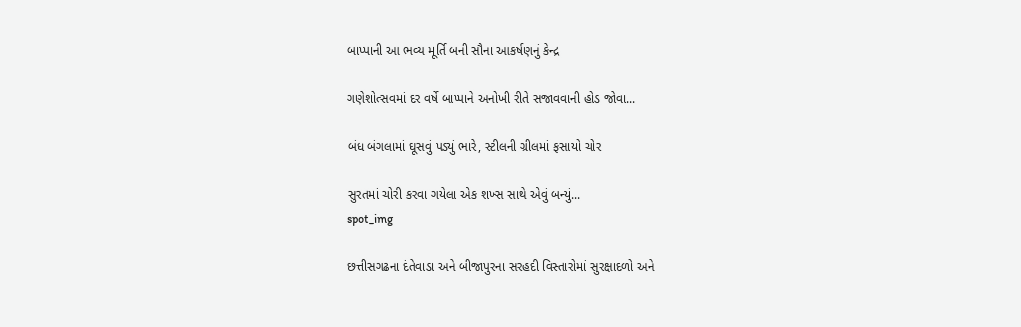બાપ્પાની આ ભવ્ય મૂર્તિ બની સૌના આકર્ષણનું કેન્દ્ર

ગણેશોત્સવમાં દર વર્ષે બાપ્પાને અનોખી રીતે સજાવવાની હોડ જોવા...

બંધ બંગલામાં ઘૂસવું પડ્યું ભારે, સ્ટીલની ગ્રીલમાં ફસાયો ચોર

સુરતમાં ચોરી કરવા ગયેલા એક શખ્સ સાથે એવું બન્યું...
spot_img

છત્તીસગઢના દંતેવાડા અને બીજાપુરના સરહદી વિસ્તારોમાં સુરક્ષાદળો અને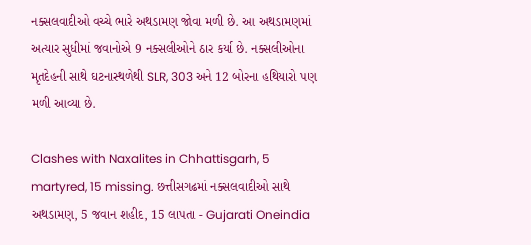નક્સલવાદીઓ વચ્ચે ભારે અથડામણ જોવા મળી છે. આ અથડામણમાં અત્યાર સુધીમાં જવાનોએ 9 નક્સલીઓને ઠાર કર્યા છે. નક્સલીઓના મૃતદેહની સાથે ઘટનાસ્થળેથી SLR, 303 અને 12 બોરના હથિયારો પણ મળી આવ્યા છે.

Clashes with Naxalites in Chhattisgarh, 5 martyred, 15 missing. છત્તીસગઢમાં નક્સલવાદીઓ સાથે અથડામણ, 5 જવાન શહીદ, 15 લાપતા - Gujarati Oneindia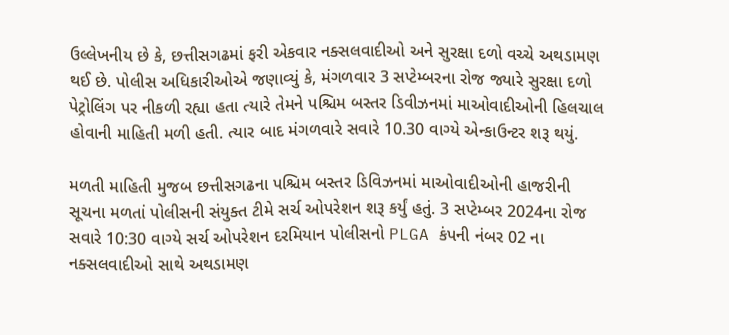ઉલ્લેખનીય છે કે, છત્તીસગઢમાં ફરી એકવાર નક્સલવાદીઓ અને સુરક્ષા દળો વચ્ચે અથડામણ થઈ છે. પોલીસ અધિકારીઓએ જણાવ્યું કે, મંગળવાર 3 સપ્ટેમ્બરના રોજ જ્યારે સુરક્ષા દળો પેટ્રોલિંગ પર નીકળી રહ્યા હતા ત્યારે તેમને પશ્ચિમ બસ્તર ડિવીઝનમાં માઓવાદીઓની હિલચાલ હોવાની માહિતી મળી હતી. ત્યાર બાદ મંગળવારે સવારે 10.30 વાગ્યે એન્કાઉન્ટર શરૂ થયું.

મળતી માહિતી મુજબ છત્તીસગઢના પશ્ચિમ બસ્તર ડિવિઝનમાં માઓવાદીઓની હાજરીની સૂચના મળતાં પોલીસની સંયુક્ત ટીમે સર્ચ ઓપરેશન શરૂ કર્યું હતું. 3 સપ્ટેમ્બર 2024ના રોજ સવારે 10:30 વાગ્યે સર્ચ ઓપરેશન દરમિયાન પોલીસનો PLGA કંપની નંબર 02 ના નક્સલવાદીઓ સાથે અથડામણ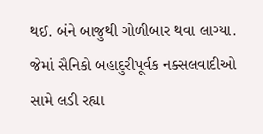થઈ. બંને બાજુથી ગોળીબાર થવા લાગ્યા. જેમાં સૈનિકો બહાદુરીપૂર્વક નક્સલવાદીઓ સામે લડી રહ્યા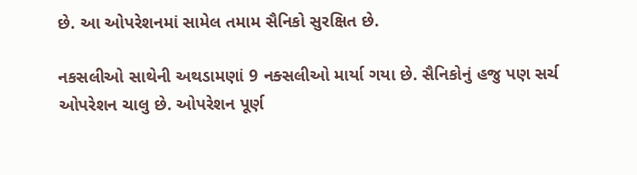છે. આ ઓપરેશનમાં સામેલ તમામ સૈનિકો સુરક્ષિત છે.

નકસલીઓ સાથેની અથડામણાં 9 નક્સલીઓ માર્યા ગયા છે. સૈનિકોનું હજુ પણ સર્ચ ઓપરેશન ચાલુ છે. ઓપરેશન પૂર્ણ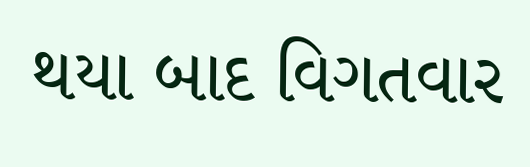થયા બાદ વિગતવાર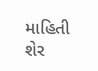માહિતી શેર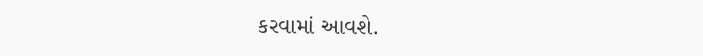કરવામાં આવશે.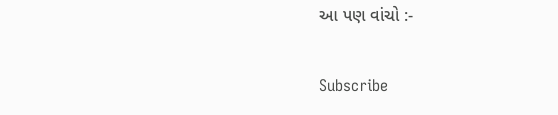આ પણ વાંચો :-

Subscribe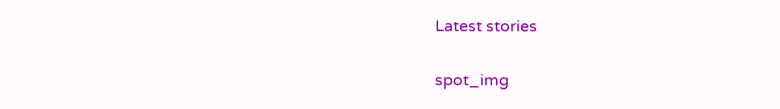Latest stories

spot_img